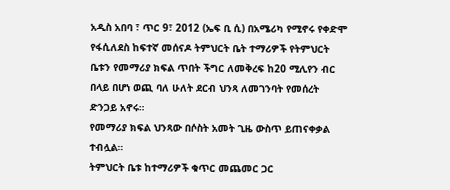አዲስ አበባ ፣ ጥር 9፣ 2012 (ኤፍ ቢ ሲ) በአሜሪካ የሚኖሩ የቀድሞ የፋሲለደስ ከፍተኛ መሰናዶ ትምህርት ቤት ተማሪዎች የትምህርት ቤቱን የመማሪያ ክፍል ጥበት ችግር ለመቅረፍ ከ20 ሚሊየን ብር በላይ በሆነ ወጪ ባለ ሁለት ደርብ ህንጻ ለመገንባት የመሰረት ድንጋይ አኖሩ።
የመማሪያ ክፍል ህንጻው በሶስት አመት ጊዜ ውስጥ ይጠናቀቃል ተብሏል።
ትምህርት ቤቱ ከተማሪዎች ቁጥር መጨመር ጋር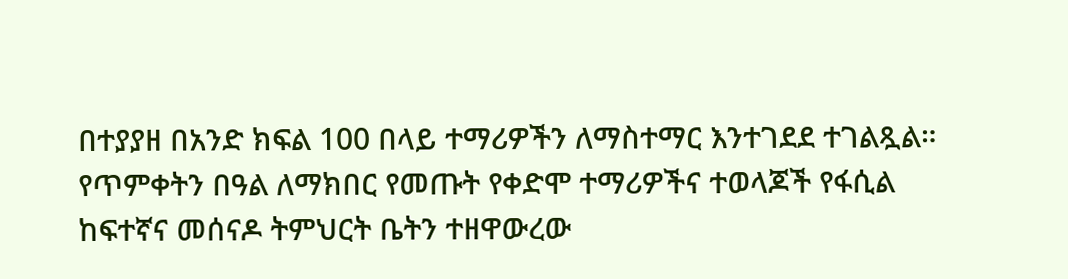በተያያዘ በአንድ ክፍል 100 በላይ ተማሪዎችን ለማስተማር እንተገደደ ተገልጿል።
የጥምቀትን በዓል ለማክበር የመጡት የቀድሞ ተማሪዎችና ተወላጆች የፋሲል ከፍተኛና መሰናዶ ትምህርት ቤትን ተዘዋውረው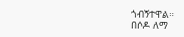ጎብኝተዋል።
በሶዶ ለማ